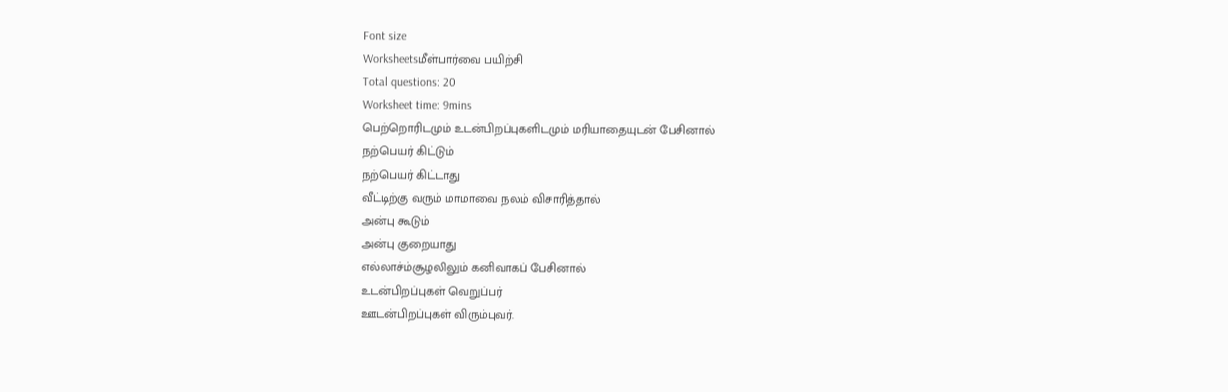Font size
Worksheetsமீள்பார்வை பயிற்சி
Total questions: 20
Worksheet time: 9mins
பெற்றொரிடமும் உடன்பிறப்புகளிடமும் மரியாதையுடன் பேசினால்
நற்பெயர் கிட்டும்
நற்பெயர் கிட்டாது
வீட்டிற்கு வரும் மாமாவை நலம் விசாரித்தால்
அன்பு கூடும்
அன்பு குறையாது
எல்லாச்ம்சூழலிலும் கனிவாகப் பேசினால்
உடன்பிறப்புகள் வெறுப்பர்
ஊடன்பிறப்புகள் விரும்புவர்.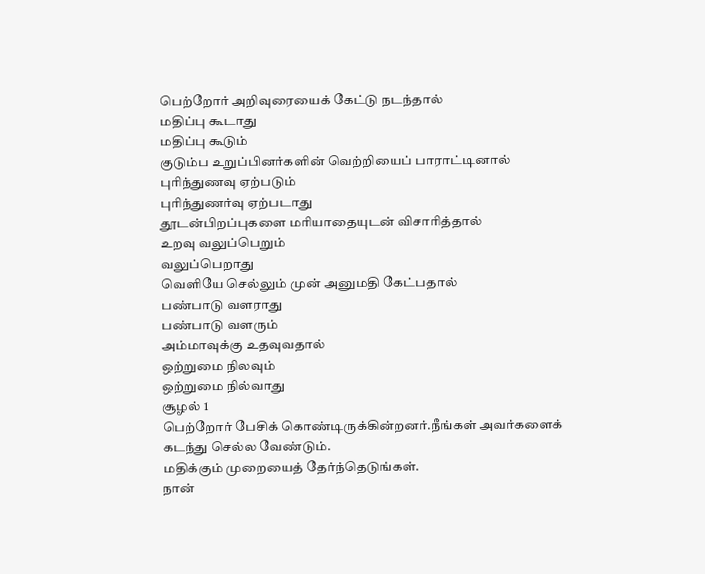பெற்றோர் அறிவுரையைக் கேட்டு நடந்தால்
மதிப்பு கூடாது
மதிப்பு கூடும்
குடும்ப உறுப்பினர்களின் வெற்றியைப் பாராட்டினால்
புரிந்துணவு ஏற்படும்
புரிந்துணர்வு ஏற்படாது
தூடன்பிறப்புகளை மரியாதையுடன் விசாரித்தால்
உறவு வலுப்பெறும்
வலுப்பெறாது
வெளியே செல்லும் முன் அனுமதி கேட்பதால்
பண்பாடு வளராது
பண்பாடு வளரும்
அம்மாவுக்கு உதவுவதால்
ஒற்றுமை நிலவும்
ஒற்றுமை நில்வாது
சூழல் 1
பெற்றோர் பேசிக் கொண்டிருக்கின்றனர்.நீங்கள் அவர்களைக் கடந்து செல்ல வேண்டும்.
மதிக்கும் முறையைத் தேர்ந்தெடுங்கள்.
நான்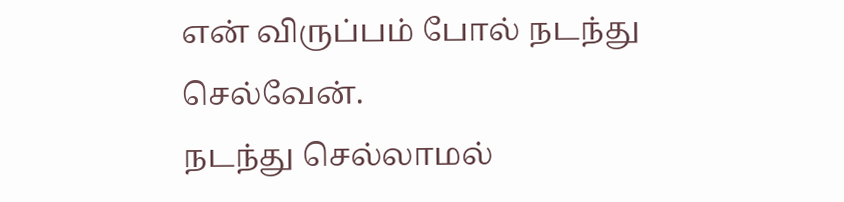என் விருப்பம் போல் நடந்து செல்வேன்.
நடந்து செல்லாமல்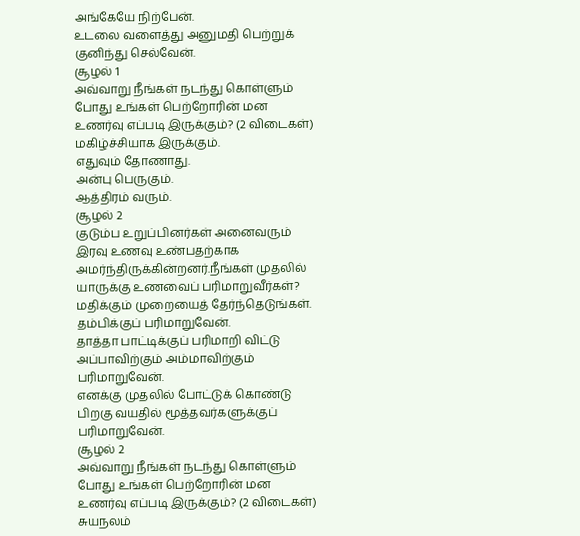அங்கேயே நிற்பேன்.
உடலை வளைத்து அனுமதி பெற்றுக் குனிந்து செல்வேன்.
சூழல் 1
அவ்வாறு நீங்கள் நடந்து கொள்ளும் போது உங்கள் பெற்றோரின் மன உணர்வு எப்படி இருக்கும்? (2 விடைகள்)
மகிழ்ச்சியாக இருக்கும்.
எதுவும் தோணாது.
அன்பு பெருகும்.
ஆத்திரம் வரும்.
சூழல் 2
குடும்ப உறுப்பினர்கள் அனைவரும் இரவு உணவு உண்பதற்காக அமர்ந்திருக்கின்றனர்.நீங்கள் முதலில் யாருக்கு உணவைப் பரிமாறுவீர்கள்?
மதிக்கும் முறையைத் தேர்ந்தெடுங்கள்.
தம்பிக்குப் பரிமாறுவேன்.
தாத்தா பாட்டிக்குப் பரிமாறி விட்டு அப்பாவிற்கும் அம்மாவிற்கும் பரிமாறுவேன்.
எனக்கு முதலில் போட்டுக் கொண்டு பிறகு வயதில் மூத்தவர்களுக்குப் பரிமாறுவேன்.
சூழல் 2
அவ்வாறு நீங்கள் நடந்து கொள்ளும் போது உங்கள் பெற்றோரின் மன உணர்வு எப்படி இருக்கும்? (2 விடைகள்)
சுயநலம்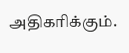அதிகரிக்கும்.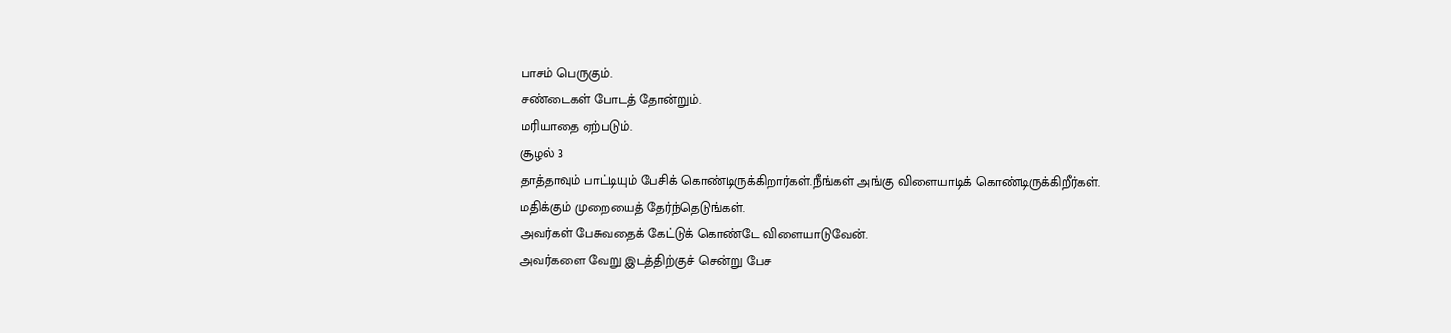பாசம் பெருகும்.
சண்டைகள் போடத் தோன்றும்.
மரியாதை ஏற்படும்.
சூழல் 3
தாத்தாவும் பாட்டியும் பேசிக் கொண்டிருக்கிறார்கள்.நீங்கள் அங்கு விளையாடிக் கொண்டிருக்கிறீர்கள். மதிக்கும் முறையைத் தேர்ந்தெடுங்கள்.
அவர்கள் பேசுவதைக் கேட்டுக் கொண்டே விளையாடுவேன்.
அவர்களை வேறு இடத்திற்குச் சென்று பேச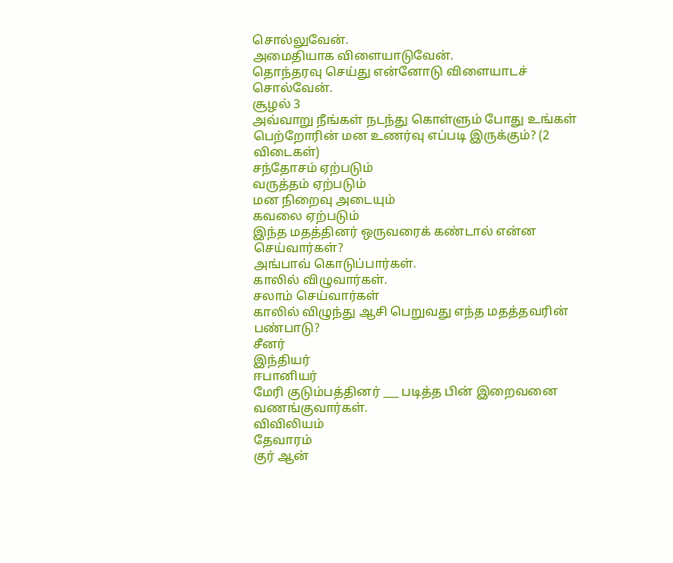சொல்லுவேன்.
அமைதியாக விளையாடுவேன்.
தொந்தரவு செய்து என்னோடு விளையாடச் சொல்வேன்.
சூழல் 3
அவ்வாறு நீங்கள் நடந்து கொள்ளும் போது உங்கள் பெற்றோரின் மன உணர்வு எப்படி இருக்கும்? (2 விடைகள்)
சந்தோசம் ஏற்படும்
வருத்தம் ஏற்படும்
மன நிறைவு அடையும்
கவலை ஏற்படும்
இந்த மதத்தினர் ஒருவரைக் கண்டால் என்ன செய்வார்கள்?
அங்பாவ் கொடுப்பார்கள்.
காலில் விழுவார்கள்.
சலாம் செய்வார்கள்
காலில் விழுந்து ஆசி பெறுவது எந்த மதத்தவரின் பண்பாடு?
சீனர்
இந்தியர்
ஈபானியர்
மேரி குடும்பத்தினர் ___ படித்த பின் இறைவனை வணங்குவார்கள்.
விவிலியம்
தேவாரம்
குர் ஆன்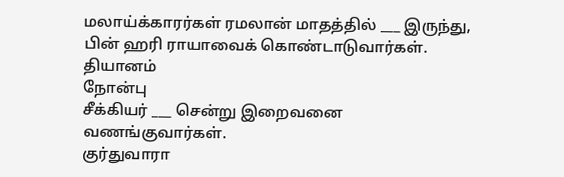மலாய்க்காரர்கள் ரமலான் மாதத்தில் ___ இருந்து, பின் ஹரி ராயாவைக் கொண்டாடுவார்கள்.
தியானம்
நோன்பு
சீக்கியர் ___ சென்று இறைவனை வணங்குவார்கள்.
குர்துவாரா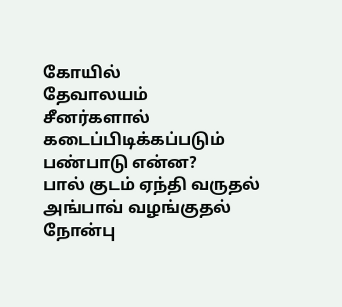கோயில்
தேவாலயம்
சீனர்களால் கடைப்பிடிக்கப்படும் பண்பாடு என்ன?
பால் குடம் ஏந்தி வருதல்
அங்பாவ் வழங்குதல்
நோன்பு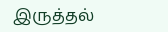இருத்தல்